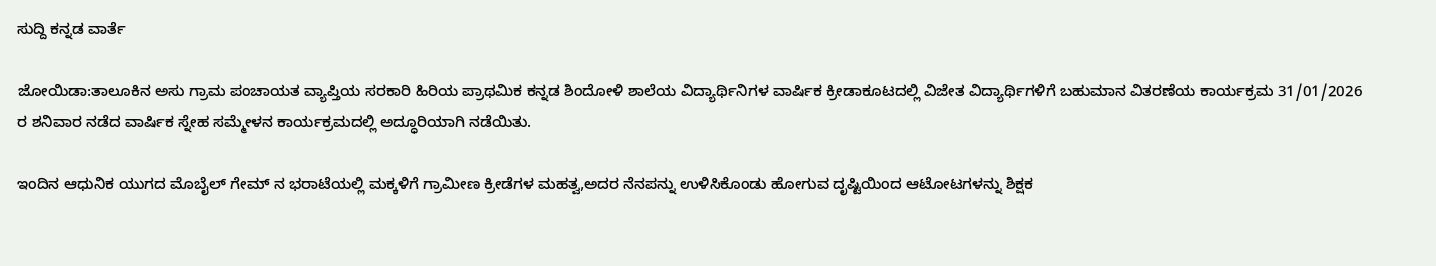ಸುದ್ದಿ ಕನ್ನಡ ವಾರ್ತೆ

ಜೋಯಿಡಾ:ತಾಲೂಕಿನ ಅಸು ಗ್ರಾಮ ಪಂಚಾಯತ ವ್ಯಾಪ್ತಿಯ ಸರಕಾರಿ ಹಿರಿಯ ಪ್ರಾಥಮಿಕ ಕನ್ನಡ ಶಿಂದೋಳಿ ಶಾಲೆಯ ವಿದ್ಯಾರ್ಥಿನಿಗಳ ವಾರ್ಷಿಕ ಕ್ರೀಡಾಕೂಟದಲ್ಲಿ ವಿಜೇತ ವಿದ್ಯಾರ್ಥಿಗಳಿಗೆ ಬಹುಮಾನ ವಿತರಣೆಯ ಕಾರ್ಯಕ್ರಮ 31/01/2026 ರ ಶನಿವಾರ ನಡೆದ ವಾರ್ಷಿಕ ಸ್ನೇಹ ಸಮ್ಮೇಳನ ಕಾರ್ಯಕ್ರಮದಲ್ಲಿ ಅದ್ಧೂರಿಯಾಗಿ ನಡೆಯಿತು.

ಇಂದಿನ ಆಧುನಿಕ ಯುಗದ ಮೊಬೈಲ್ ಗೇಮ್ ನ ಭರಾಟೆಯಲ್ಲಿ ಮಕ್ಕಳಿಗೆ ಗ್ರಾಮೀಣ ಕ್ರೀಡೆಗಳ ಮಹತ್ವ,ಅದರ ನೆನಪನ್ನು ಉಳಿಸಿಕೊಂಡು ಹೋಗುವ ದೃಷ್ಟಿಯಿಂದ ಆಟೋಟಗಳನ್ನು ಶಿಕ್ಷಕ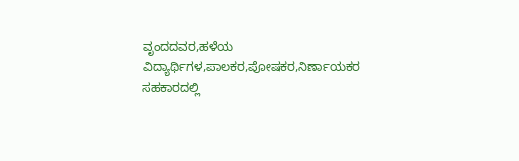ವೃಂದದವರ,ಹಳೆಯ ವಿದ್ಯಾರ್ಥಿಗಳ,ಪಾಲಕರ,ಪೋಷಕರ,ನಿರ್ಣಾಯಕರ ಸಹಕಾರದಲ್ಲಿ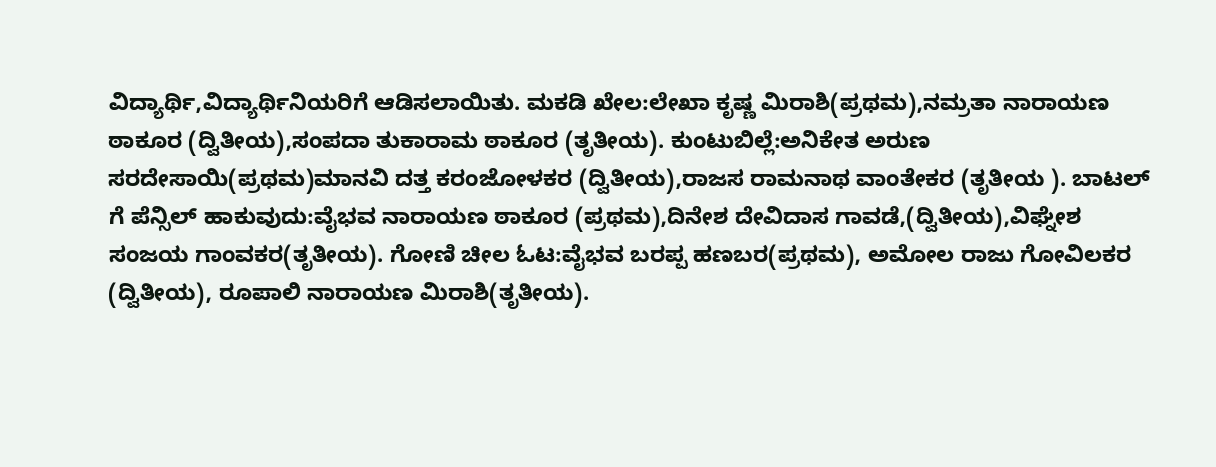ವಿದ್ಯಾರ್ಥಿ,ವಿದ್ಯಾರ್ಥಿನಿಯರಿಗೆ ಆಡಿಸಲಾಯಿತು. ಮಕಡಿ ಖೇಲ:ಲೇಖಾ ಕೃಷ್ಣ ಮಿರಾಶಿ(ಪ್ರಥಮ),ನಮ್ರತಾ ನಾರಾಯಣ ಠಾಕೂರ (ದ್ವಿತೀಯ),ಸಂಪದಾ ತುಕಾರಾಮ ಠಾಕೂರ (ತೃತೀಯ). ಕುಂಟುಬಿಲ್ಲೆ:ಅನಿಕೇತ ಅರುಣ ಸರದೇಸಾಯಿ(ಪ್ರಥಮ)ಮಾನವಿ ದತ್ತ ಕರಂಜೋಳಕರ (ದ್ವಿತೀಯ),ರಾಜಸ ರಾಮನಾಥ ವಾಂತೇಕರ (ತೃತೀಯ ). ಬಾಟಲ್ ಗೆ ಪೆನ್ಸಿಲ್ ಹಾಕುವುದು:ವೈಭವ ನಾರಾಯಣ ಠಾಕೂರ (ಪ್ರಥಮ),ದಿನೇಶ ದೇವಿದಾಸ ಗಾವಡೆ,(ದ್ವಿತೀಯ),ವಿಘ್ನೇಶ ಸಂಜಯ ಗಾಂವಕರ(ತೃತೀಯ). ಗೋಣಿ ಚೀಲ ಓಟ:ವೈಭವ ಬರಪ್ಪ ಹಣಬರ(ಪ್ರಥಮ), ಅಮೋಲ ರಾಜು ಗೋವಿಲಕರ (ದ್ವಿತೀಯ), ರೂಪಾಲಿ ನಾರಾಯಣ ಮಿರಾಶಿ(ತೃತೀಯ).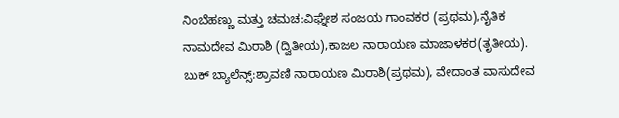ನಿಂಬೆಹಣ್ಣು ಮತ್ತು ಚಮಚ:ವಿಘ್ನೇಶ ಸಂಜಯ ಗಾಂವಕರ (ಪ್ರಥಮ),ನೈತಿಕ ನಾಮದೇವ ಮಿರಾಶಿ (ದ್ವಿತೀಯ),ಕಾಜಲ ನಾರಾಯಣ ಮಾಜಾಳಕರ(ತೃತೀಯ). ಬುಕ್ ಬ್ಯಾಲೆನ್ಸ್:ಶ್ರಾವಣಿ ನಾರಾಯಣ ಮಿರಾಶಿ(ಪ್ರಥಮ), ವೇದಾಂತ ವಾಸುದೇವ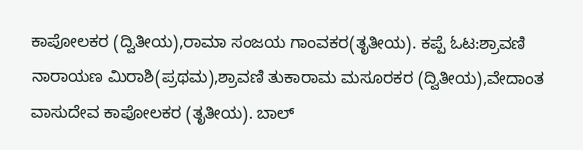ಕಾಪೋಲಕರ (ದ್ವಿತೀಯ),ರಾಮಾ ಸಂಜಯ ಗಾಂವಕರ(ತೃತೀಯ). ಕಪ್ಪೆ ಓಟ:ಶ್ರಾವಣಿ ನಾರಾಯಣ ಮಿರಾಶಿ(ಪ್ರಥಮ),ಶ್ರಾವಣಿ ತುಕಾರಾಮ ಮಸೂರಕರ (ದ್ವಿತೀಯ),ವೇದಾಂತ ವಾಸುದೇವ ಕಾಪೋಲಕರ (ತೃತೀಯ). ಬಾಲ್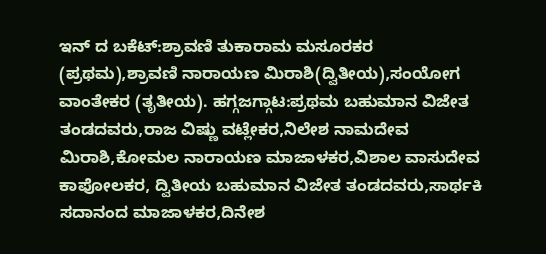ಇನ್ ದ ಬಕೆಟ್:ಶ್ರಾವಣಿ ತುಕಾರಾಮ ಮಸೂರಕರ (ಪ್ರಥಮ),ಶ್ರಾವಣಿ ನಾರಾಯಣ ಮಿರಾಶಿ(ದ್ವಿತೀಯ),ಸಂಯೋಗ ವಾಂತೇಕರ (ತೃತೀಯ). ಹಗ್ಗಜಗ್ಗಾಟ:ಪ್ರಥಮ ಬಹುಮಾನ ವಿಜೇತ ತಂಡದವರು,ರಾಜ ವಿಷ್ಣು ವಟ್ಲೇಕರ,ನಿಲೇಶ ನಾಮದೇವ ಮಿರಾಶಿ,ಕೋಮಲ ನಾರಾಯಣ ಮಾಜಾಳಕರ,ವಿಶಾಲ ವಾಸುದೇವ ಕಾಪೋಲಕರ, ದ್ವಿತೀಯ ಬಹುಮಾನ ವಿಜೇತ ತಂಡದವರು,ಸಾರ್ಥಕಿ ಸದಾನಂದ ಮಾಜಾಳಕರ,ದಿನೇಶ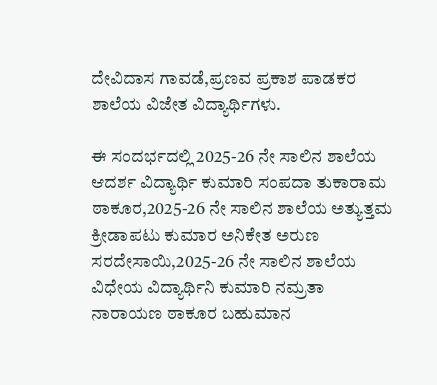ದೇವಿದಾಸ ಗಾವಡೆ,ಪ್ರಣವ ಪ್ರಕಾಶ ಪಾಡಕರ ಶಾಲೆಯ ವಿಜೇತ ವಿದ್ಯಾರ್ಥಿಗಳು.

ಈ ಸಂದರ್ಭದಲ್ಲಿ 2025-26 ನೇ ಸಾಲಿನ ಶಾಲೆಯ ಆದರ್ಶ ವಿದ್ಯಾರ್ಥಿ ಕುಮಾರಿ ಸಂಪದಾ ತುಕಾರಾಮ ಠಾಕೂರ,2025-26 ನೇ ಸಾಲಿನ ಶಾಲೆಯ ಅತ್ಯುತ್ತಮ ಕ್ರೀಡಾಪಟು ಕುಮಾರ ಅನಿಕೇತ ಅರುಣ ಸರದೇಸಾಯಿ,2025-26 ನೇ ಸಾಲಿನ ಶಾಲೆಯ ವಿಧೇಯ ವಿದ್ಯಾರ್ಥಿನಿ ಕುಮಾರಿ ನಮ್ರತಾ ನಾರಾಯಣ ಠಾಕೂರ ಬಹುಮಾನ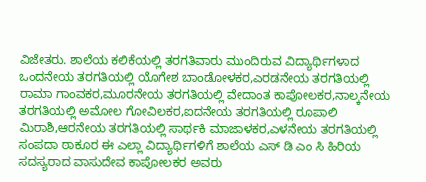ವಿಜೇತರು. ಶಾಲೆಯ ಕಲಿಕೆಯಲ್ಲಿ ತರಗತಿವಾರು ಮುಂದಿರುವ ವಿದ್ಯಾರ್ಥಿಗಳಾದ ಒಂದನೇಯ ತರಗತಿಯಲ್ಲಿ ಯೊಗೇಶ ಬಾಂಡೋಳಕರ,ಎರಡನೇಯ ತರಗತಿಯಲ್ಲಿ ರಾಮಾ ಗಾಂವಕರ,ಮೂರನೇಯ ತರಗತಿಯಲ್ಲಿ ವೇದಾಂತ ಕಾಪೋಲಕರ,ನಾಲ್ಕನೇಯ ತರಗತಿಯಲ್ಲಿ ಅಮೋಲ ಗೋವಿಲಕರ,ಐದನೇಯ ತರಗತಿಯಲ್ಲಿ ರೂಪಾಲಿ ಮಿರಾಶಿ,ಆರನೇಯ ತರಗತಿಯಲ್ಲಿ ಸಾರ್ಥಕಿ ಮಾಜಾಳಕರ,ಎಳನೇಯ ತರಗತಿಯಲ್ಲಿ ಸಂಪದಾ ಠಾಕೂರ ಈ ಎಲ್ಲಾ ವಿದ್ಯಾರ್ಥಿಗಳಿಗೆ ಶಾಲೆಯ ಎಸ್ ಡಿ ಎಂ ಸಿ ಹಿರಿಯ ಸದಸ್ಯರಾದ ವಾಸುದೇವ ಕಾಪೋಲಕರ ಅವರು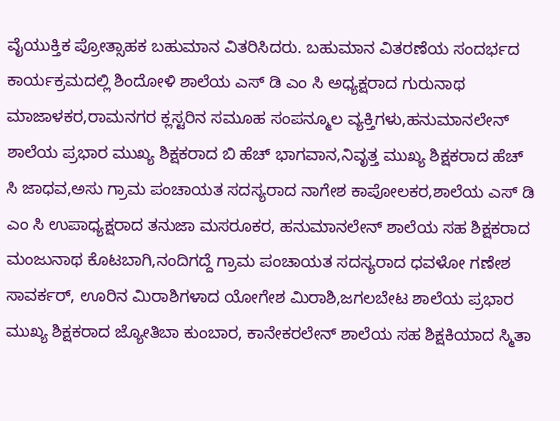ವೈಯುಕ್ತಿಕ ಪ್ರೋತ್ಸಾಹಕ ಬಹುಮಾನ ವಿತರಿಸಿದರು. ಬಹುಮಾನ ವಿತರಣೆಯ ಸಂದರ್ಭದ ಕಾರ್ಯಕ್ರಮದಲ್ಲಿ ಶಿಂದೋಳಿ ಶಾಲೆಯ ಎಸ್ ಡಿ ಎಂ ಸಿ ಅಧ್ಯಕ್ಷರಾದ ಗುರುನಾಥ ಮಾಜಾಳಕರ,ರಾಮನಗರ ಕ್ಲಸ್ಟರಿನ ಸಮೂಹ ಸಂಪನ್ಮೂಲ ವ್ಯಕ್ತಿಗಳು,ಹನುಮಾನಲೇನ್ ಶಾಲೆಯ ಪ್ರಭಾರ ಮುಖ್ಯ ಶಿಕ್ಷಕರಾದ ಬಿ ಹೆಚ್ ಭಾಗವಾನ,ನಿವೃತ್ತ ಮುಖ್ಯ ಶಿಕ್ಷಕರಾದ ಹೆಚ್ ಸಿ ಜಾಧವ,ಅಸು ಗ್ರಾಮ ಪಂಚಾಯತ ಸದಸ್ಯರಾದ ನಾಗೇಶ ಕಾಪೋಲಕರ,ಶಾಲೆಯ ಎಸ್ ಡಿ ಎಂ ಸಿ ಉಪಾಧ್ಯಕ್ಷರಾದ ತನುಜಾ ಮಸರೂಕರ, ಹನುಮಾನಲೇನ್ ಶಾಲೆಯ ಸಹ ಶಿಕ್ಷಕರಾದ ಮಂಜುನಾಥ ಕೊಟಬಾಗಿ,ನಂದಿಗದ್ದೆ ಗ್ರಾಮ ಪಂಚಾಯತ ಸದಸ್ಯರಾದ ಧವಳೋ ಗಣೇಶ ಸಾವರ್ಕರ್, ಊರಿನ ಮಿರಾಶಿಗಳಾದ ಯೋಗೇಶ ಮಿರಾಶಿ,ಜಗಲಬೇಟ ಶಾಲೆಯ ಪ್ರಭಾರ ಮುಖ್ಯ ಶಿಕ್ಷಕರಾದ ಜ್ಯೋತಿಬಾ ಕುಂಬಾರ, ಕಾನೇಕರಲೇನ್ ಶಾಲೆಯ ಸಹ ಶಿಕ್ಷಕಿಯಾದ ಸ್ಮಿತಾ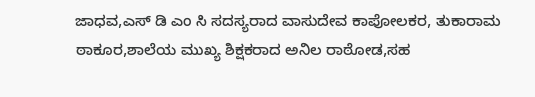ಜಾಧವ,ಎಸ್ ಡಿ ಎಂ ಸಿ ಸದಸ್ಯರಾದ ವಾಸುದೇವ ಕಾಪೋಲಕರ, ತುಕಾರಾಮ ಠಾಕೂರ,ಶಾಲೆಯ ಮುಖ್ಯ ಶಿಕ್ಷಕರಾದ ಅನಿಲ ರಾಠೋಡ,ಸಹ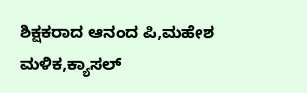ಶಿಕ್ಷಕರಾದ ಆನಂದ ಪಿ,ಮಹೇಶ ಮಳಿಕ,ಕ್ಯಾಸಲ್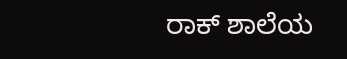ರಾಕ್ ಶಾಲೆಯ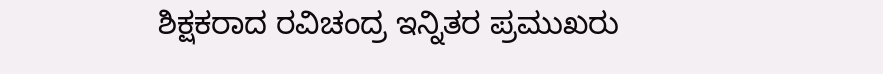ಶಿಕ್ಷಕರಾದ ರವಿಚಂದ್ರ ಇನ್ನಿತರ ಪ್ರಮುಖರು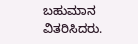ಬಹುಮಾನ ವಿತರಿಸಿದರು.